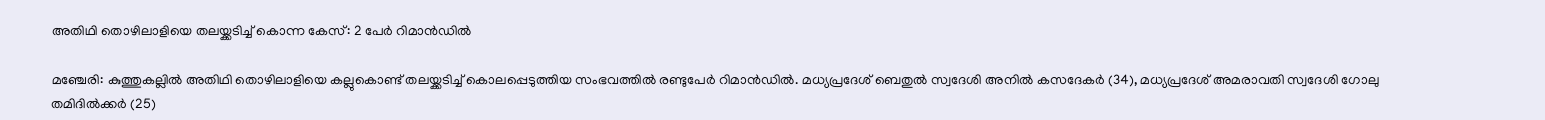അതിഥി തൊഴിലാളിയെ തലയ്ക്കടിച്ച് കൊന്ന കേസ്: 2 പേര്‍ റിമാന്‍ഡില്‍

മഞ്ചേരി: കുത്തുകല്ലില്‍ അതിഥി തൊഴിലാളിയെ കല്ലുകൊണ്ട് തലയ്ക്കടിച്ച് കൊലപ്പെടുത്തിയ സംഭവത്തില്‍ രണ്ടുപേര്‍ റിമാന്‍ഡില്‍. മധ്യപ്രദേശ് ബെതുല്‍ സ്വദേശി അനില്‍ കസദേകര്‍ (34), മധ്യപ്രദേശ് അമരാവതി സ്വദേശി ഗോലു തമിദില്‍ക്കര്‍ (25)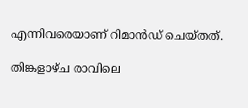എന്നിവരെയാണ് റിമാന്‍ഡ് ചെയ്തത്.

തിങ്കളാഴ്ച രാവിലെ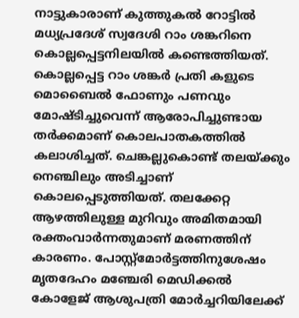നാട്ടുകാരാണ് കുത്തുകല്‍ റോട്ടില്‍ മധ്യപ്രദേശ് സ്വദേശി റാം ശങ്കറിനെ കൊല്ലപ്പെട്ടനിലയില്‍ കണ്ടെത്തിയത്. കൊല്ലപ്പെട്ട റാം ശങ്കര്‍ പ്രതി കളുടെ മൊബൈല്‍ ഫോണും പണവും മോഷ്ടിച്ചുവെന്ന് ആരോപിച്ചുണ്ടായ തര്‍ക്കമാണ് കൊലപാതകത്തില്‍ കലാശിച്ചത്. ചെങ്കല്ലുകൊണ്ട് തലയ്ക്കും നെഞ്ചിലും അടിച്ചാണ് കൊലപ്പെടുത്തിയത്. തലക്കേറ്റ ആഴത്തിലുള്ള മുറിവും അമിതമായി രക്തംവാര്‍ന്നതുമാണ് മരണത്തിന് കാരണം. പോസ്റ്റ്‌മോര്‍ട്ടത്തിനുശേഷം മൃതദേഹം മഞ്ചേരി മെഡിക്കല്‍ കോളേജ് ആശുപത്രി മോര്‍ച്ചറിയിലേക്ക്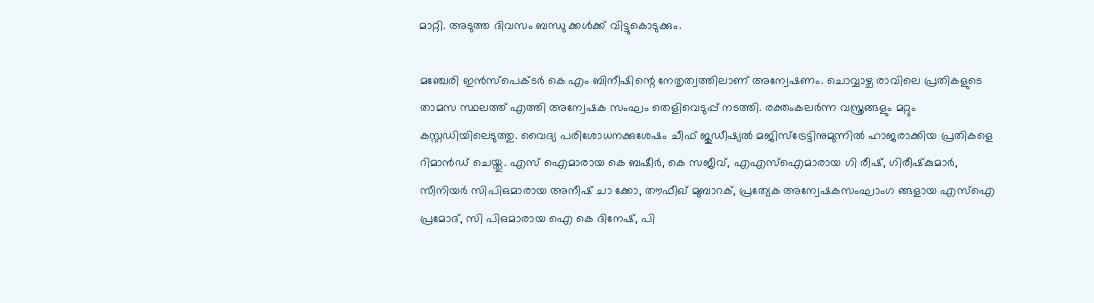മാറ്റി. അടുത്ത ദിവസം ബന്ധു ക്കള്‍ക്ക് വിട്ടുകൊടുക്കും.

മഞ്ചേരി ഇന്‍സ്‌പെക്ടര്‍ കെ എം ബിനീഷിന്റെ നേതൃത്വത്തിലാണ് അന്വേഷണം. ചൊവ്വാഴ്ച രാവിലെ പ്രതികളുടെ താമസ സ്ഥലത്ത് എത്തി അന്വേഷക സംഘം തെളിവെടുപ്പ് നടത്തി. രക്തംകലര്‍ന്ന വസ്ത്രങ്ങളും മറ്റും കസ്റ്റഡിയിലെടുത്തു. വൈദ്യ പരിശോധനക്കുശേഷം ചീഫ് ജുഡീഷ്യല്‍ മജിസ്‌ട്രേട്ടിനുമുന്നില്‍ ഹാജരാക്കിയ പ്രതികളെ റിമാന്‍ഡ് ചെയ്തു. എസ് ഐമാരായ കെ ബഷീര്‍, കെ സജീവ്, എഎസ്‌ഐമാരായ ഗി രീഷ്, ഗിരീഷ്‌കുമാര്‍, സീനിയര്‍ സിപിഒമാരായ അനീഷ് ചാ ക്കോ, തൗഫീഖ് മുബാറക്, പ്രത്യേക അന്വേഷകസംഘാംഗ ങ്ങളായ എസ്‌ഐ പ്രമോദ്, സി പിഒമാരായ ഐ കെ ദിനേഷ്, പി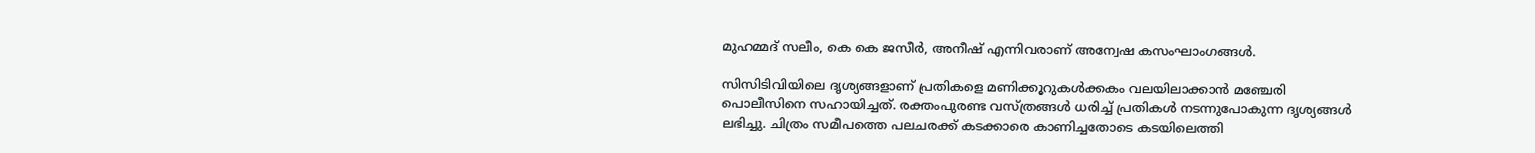മുഹമ്മദ് സലീം, കെ കെ ജസീര്‍, അനീഷ് എന്നിവരാണ് അന്വേഷ കസംഘാംഗങ്ങള്‍.

സിസിടിവിയിലെ ദൃശ്യങ്ങളാണ് പ്രതികളെ മണിക്കൂറുകള്‍ക്കകം വലയിലാക്കാന്‍ മഞ്ചേരി പൊലീസിനെ സഹായിച്ചത്. രക്തംപുരണ്ട വസ്ത്രങ്ങള്‍ ധരിച്ച് പ്രതികള്‍ നടന്നുപോകുന്ന ദൃശ്യങ്ങള്‍ ലഭിച്ചു. ചിത്രം സമീപത്തെ പലചരക്ക് കടക്കാരെ കാണിച്ചതോടെ കടയിലെത്തി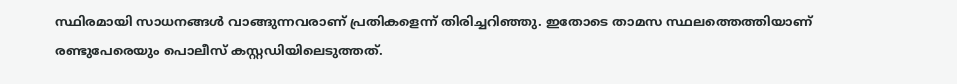സ്ഥിരമായി സാധനങ്ങള്‍ വാങ്ങുന്നവരാണ് പ്രതികളെന്ന് തിരിച്ചറിഞ്ഞു. ഇതോടെ താമസ സ്ഥലത്തെത്തിയാണ് രണ്ടുപേരെയും പൊലീസ് കസ്റ്റഡിയിലെടുത്തത്.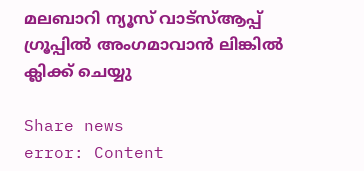മലബാറി ന്യൂസ് വാട്‌സ്ആപ്പ് ഗ്രൂപ്പില്‍ അംഗമാവാന്‍ ലിങ്കില്‍ ക്ലിക്ക് ചെയ്യു

Share news
error: Content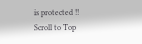is protected !!
Scroll to Top